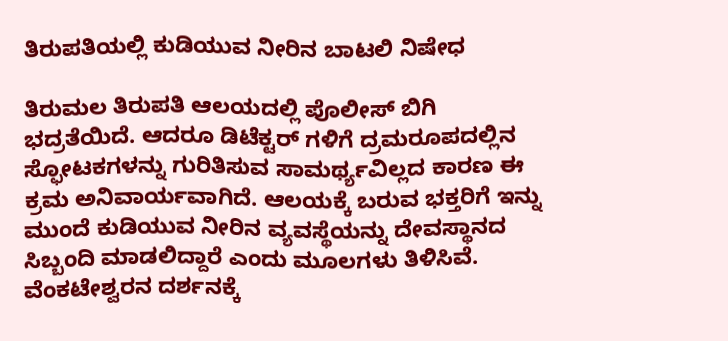ತಿರುಪತಿಯಲ್ಲಿ ಕುಡಿಯುವ ನೀರಿನ ಬಾಟಲಿ ನಿಷೇಧ

ತಿರುಮಲ ತಿರುಪತಿ ಆಲಯದಲ್ಲಿ ಪೊಲೀಸ್ ಬಿಗಿ ಭದ್ರತೆಯಿದೆ. ಆದರೂ ಡಿಟೆಕ್ಟರ್ ಗಳಿಗೆ ದ್ರಮರೂಪದಲ್ಲಿನ ಸ್ಫೋಟಕಗಳನ್ನು ಗುರಿತಿಸುವ ಸಾಮರ್ಥ್ಯವಿಲ್ಲದ ಕಾರಣ ಈ ಕ್ರಮ ಅನಿವಾರ್ಯವಾಗಿದೆ. ಆಲಯಕ್ಕೆ ಬರುವ ಭಕ್ತರಿಗೆ ಇನ್ನು ಮುಂದೆ ಕುಡಿಯುವ ನೀರಿನ ವ್ಯವಸ್ಥೆಯನ್ನು ದೇವಸ್ಥಾನದ ಸಿಬ್ಬಂದಿ ಮಾಡಲಿದ್ದಾರೆ ಎಂದು ಮೂಲಗಳು ತಿಳಿಸಿವೆ.
ವೆಂಕಟೇಶ್ವರನ ದರ್ಶನಕ್ಕೆ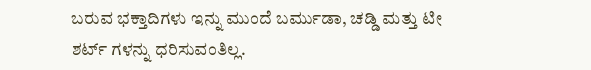ಬರುವ ಭಕ್ತಾದಿಗಳು ಇನ್ನು ಮುಂದೆ ಬರ್ಮುಡಾ, ಚಡ್ಡಿ ಮತ್ತು ಟೀ ಶರ್ಟ್ ಗಳನ್ನು ಧರಿಸುವಂತಿಲ್ಲ.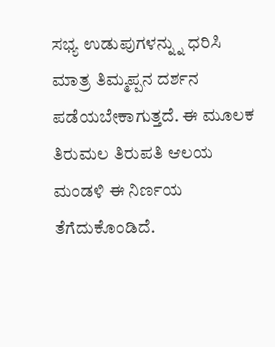ಸಭ್ಯ ಉಡುಪುಗಳನ್ನ್ನು ಧರಿಸಿ ಮಾತ್ರ ತಿಮ್ಮಪ್ಪನ ದರ್ಶನ ಪಡೆಯಬೇಕಾಗುತ್ತದೆ. ಈ ಮೂಲಕ ತಿರುಮಲ ತಿರುಪತಿ ಆಲಯ ಮಂಡಳಿ ಈ ನಿರ್ಣಯ ತೆಗೆದುಕೊಂಡಿದೆ.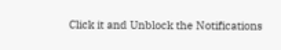Click it and Unblock the Notifications